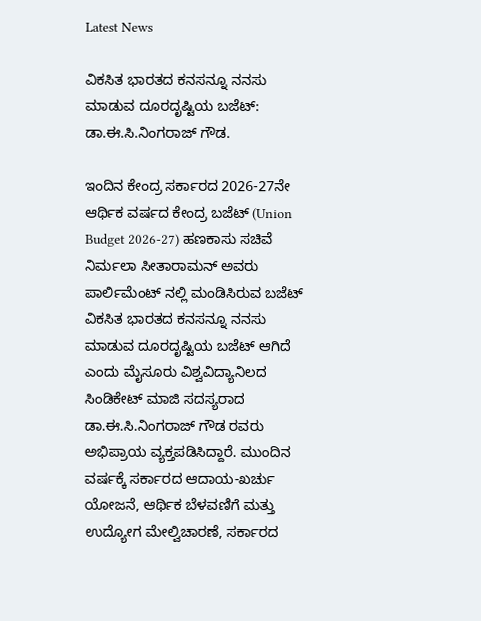Latest News

ವಿಕಸಿತ ಭಾರತದ ಕನಸನ್ನೂ ನನಸು ಮಾಡುವ ದೂರದೃಷ್ಟಿಯ ಬಜೆಟ್: ಡಾ.ಈ.ಸಿ.ನಿಂಗರಾಜ್ ಗೌಡ.

ಇಂದಿನ ಕೇಂದ್ರ ಸರ್ಕಾರದ 2026-27ನೇ ಆರ್ಥಿಕ ವರ್ಷದ ಕೇಂದ್ರ ಬಜೆಟ್ (Union Budget 2026-27) ಹಣಕಾಸು ಸಚಿವೆ ನಿರ್ಮಲಾ ಸೀತಾರಾಮನ್ ಅವರು ಪಾರ್ಲಿಮೆಂಟ್ ನಲ್ಲಿ ಮಂಡಿಸಿರುವ ಬಜೆಟ್ ವಿಕಸಿತ ಭಾರತದ ಕನಸನ್ನೂ ನನಸು ಮಾಡುವ ದೂರದೃಷ್ಟಿಯ ಬಜೆಟ್ ಆಗಿದೆ ಎಂದು ಮೈಸೂರು ವಿಶ್ವವಿದ್ಯಾನಿಲದ ಸಿಂಡಿಕೇಟ್ ಮಾಜಿ ಸದಸ್ಯರಾದ ಡಾ.ಈ.ಸಿ.ನಿಂಗರಾಜ್ ಗೌಡ ರವರು ಅಭಿಪ್ರಾಯ ವ್ಯಕ್ತಪಡಿಸಿದ್ದಾರೆ. ಮುಂದಿನ ವರ್ಷಕ್ಕೆ ಸರ್ಕಾರದ ಆದಾಯ-ಖರ್ಚು ಯೋಜನೆ, ಆರ್ಥಿಕ ಬೆಳವಣಿಗೆ ಮತ್ತು ಉದ್ಯೋಗ ಮೇಲ್ವಿಚಾರಣೆ, ಸರ್ಕಾರದ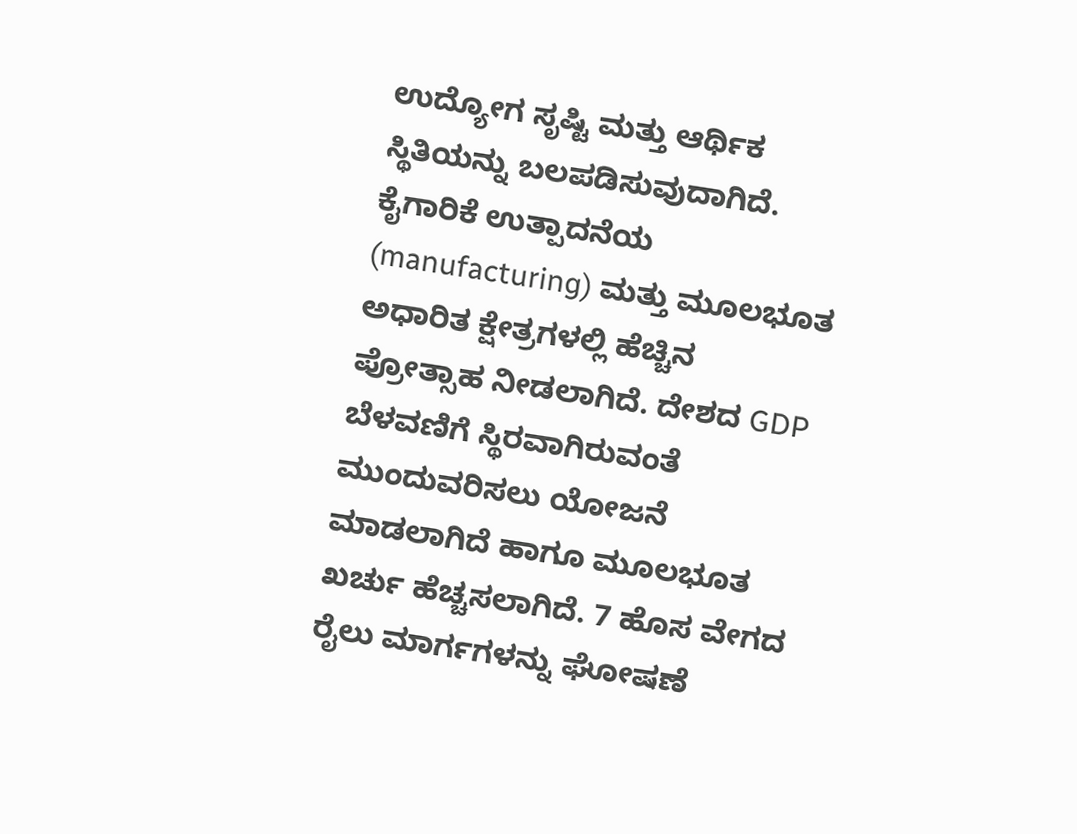ಉದ್ಯೋಗ ಸೃಷ್ಟಿ ಮತ್ತು ಆರ್ಥಿಕ ಸ್ಥಿತಿಯನ್ನು ಬಲಪಡಿಸುವುದಾಗಿದೆ. ಕೈಗಾರಿಕೆ ಉತ್ಪಾದನೆಯ (manufacturing) ಮತ್ತು ಮೂಲಭೂತ ಅಧಾರಿತ ಕ್ಷೇತ್ರಗಳಲ್ಲಿ ಹೆಚ್ಚಿನ ಪ್ರೋತ್ಸಾಹ ನೀಡಲಾಗಿದೆ. ದೇಶದ GDP ಬೆಳವಣಿಗೆ ಸ್ಥಿರವಾಗಿರುವಂತೆ ಮುಂದುವರಿಸಲು ಯೋಜನೆ ಮಾಡಲಾಗಿದೆ ಹಾಗೂ ಮೂಲಭೂತ ಖರ್ಚು ಹೆಚ್ಚಸಲಾಗಿದೆ. 7 ಹೊಸ ವೇಗದ ರೈಲು ಮಾರ್ಗಗಳನ್ನು ಘೋಷಣೆ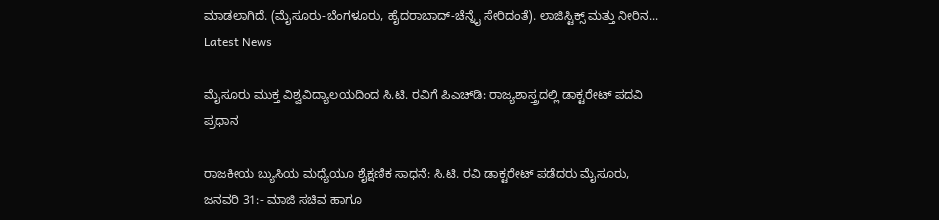ಮಾಡಲಾಗಿದೆ. (ಮೈಸೂರು-ಬೆಂಗಳೂರು, ಹೈದರಾಬಾದ್-ಚೆನ್ನೈ ಸೇರಿದಂತೆ). ಲಾಜಿಸ್ಟಿಕ್ಸ್ ಮತ್ತು ನೀರಿನ...
Latest News

ಮೈಸೂರು ಮುಕ್ತ ವಿಶ್ವವಿದ್ಯಾಲಯದಿಂದ ಸಿ.ಟಿ. ರವಿಗೆ ಪಿಎಚ್‌ಡಿ: ರಾಜ್ಯಶಾಸ್ತ್ರದಲ್ಲಿ ಡಾಕ್ಟರೇಟ್ ಪದವಿ ಪ್ರಧಾನ

ರಾಜಕೀಯ ಬ್ಯುಸಿಯ ಮಧ್ಯೆಯೂ ಶೈಕ್ಷಣಿಕ ಸಾಧನೆ: ಸಿ.ಟಿ. ರವಿ ಡಾಕ್ಟರೇಟ್ ಪಡೆದರು ಮೈಸೂರು, ಜನವರಿ 31:- ಮಾಜಿ ಸಚಿವ ಹಾಗೂ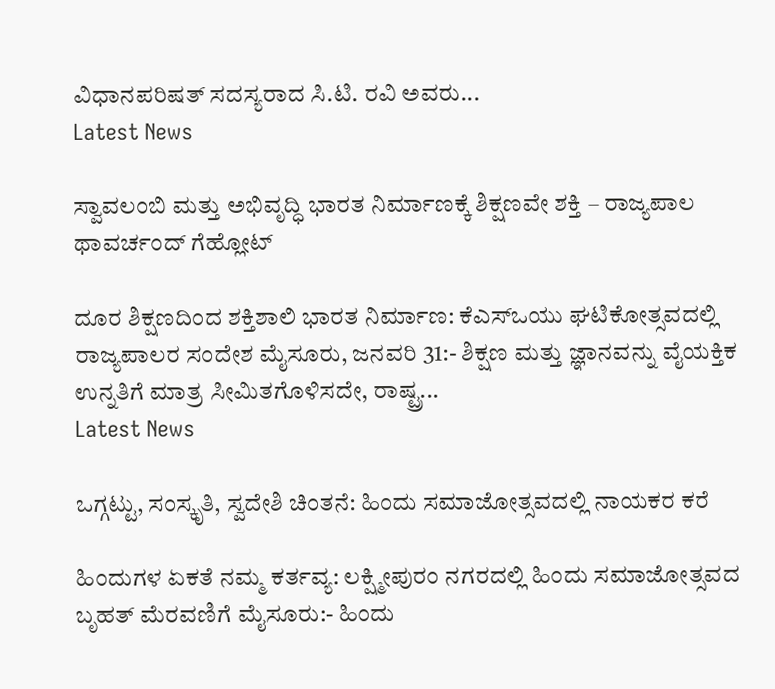ವಿಧಾನಪರಿಷತ್ ಸದಸ್ಯರಾದ ಸಿ.ಟಿ. ರವಿ ಅವರು...
Latest News

ಸ್ವಾವಲಂಬಿ ಮತ್ತು ಅಭಿವೃದ್ಧಿ ಭಾರತ ನಿರ್ಮಾಣಕ್ಕೆ ಶಿಕ್ಷಣವೇ ಶಕ್ತಿ – ರಾಜ್ಯಪಾಲ ಥಾವರ್ಚಂದ್ ಗೆಹ್ಲೋಟ್

ದೂರ ಶಿಕ್ಷಣದಿಂದ ಶಕ್ತಿಶಾಲಿ ಭಾರತ ನಿರ್ಮಾಣ: ಕೆಎಸ್ಒಯು ಘಟಿಕೋತ್ಸವದಲ್ಲಿ ರಾಜ್ಯಪಾಲರ ಸಂದೇಶ ಮೈಸೂರು, ಜನವರಿ 31:- ಶಿಕ್ಷಣ ಮತ್ತು ಜ್ಞಾನವನ್ನು ವೈಯಕ್ತಿಕ ಉನ್ನತಿಗೆ ಮಾತ್ರ ಸೀಮಿತಗೊಳಿಸದೇ, ರಾಷ್ಟ್ರ...
Latest News

ಒಗ್ಗಟ್ಟು, ಸಂಸ್ಕೃತಿ, ಸ್ವದೇಶಿ ಚಿಂತನೆ: ಹಿಂದು ಸಮಾಜೋತ್ಸವದಲ್ಲಿ ನಾಯಕರ ಕರೆ

ಹಿಂದುಗಳ ಏಕತೆ ನಮ್ಮ ಕರ್ತವ್ಯ: ಲಕ್ಷ್ಮೀಪುರಂ ನಗರದಲ್ಲಿ ಹಿಂದು ಸಮಾಜೋತ್ಸವದ ಬೃಹತ್ ಮೆರವಣಿಗೆ ಮೈಸೂರು:- ಹಿಂದು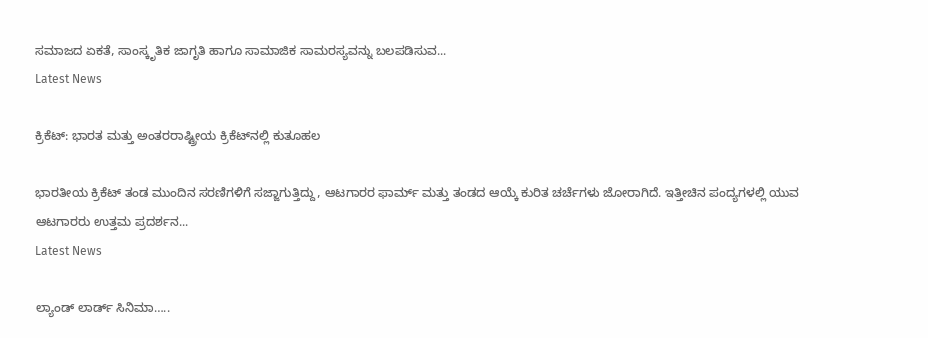ಸಮಾಜದ ಏಕತೆ, ಸಾಂಸ್ಕೃತಿಕ ಜಾಗೃತಿ ಹಾಗೂ ಸಾಮಾಜಿಕ ಸಾಮರಸ್ಯವನ್ನು ಬಲಪಡಿಸುವ...
Latest News

ಕ್ರಿಕೆಟ್: ಭಾರತ ಮತ್ತು ಅಂತರರಾಷ್ಟ್ರೀಯ ಕ್ರಿಕೆಟ್‌ನಲ್ಲಿ ಕುತೂಹಲ

ಭಾರತೀಯ ಕ್ರಿಕೆಟ್ ತಂಡ ಮುಂದಿನ ಸರಣಿಗಳಿಗೆ ಸಜ್ಜಾಗುತ್ತಿದ್ದು, ಆಟಗಾರರ ಫಾರ್ಮ್ ಮತ್ತು ತಂಡದ ಆಯ್ಕೆ ಕುರಿತ ಚರ್ಚೆಗಳು ಜೋರಾಗಿದೆ. ಇತ್ತೀಚಿನ ಪಂದ್ಯಗಳಲ್ಲಿ ಯುವ ಆಟಗಾರರು ಉತ್ತಮ ಪ್ರದರ್ಶನ...
Latest News

ಲ್ಯಾಂಡ್ ಲಾರ್ಡ್ ಸಿನಿಮಾ…..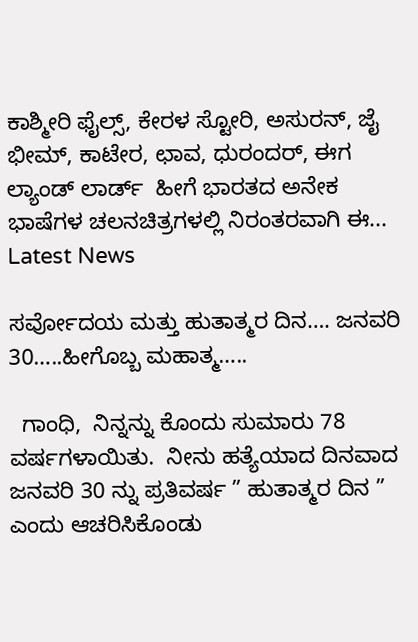ಕಾಶ್ಮೀರಿ ಫೈಲ್ಸ್, ಕೇರಳ ಸ್ಟೋರಿ, ಅಸುರನ್, ಜೈ ಭೀಮ್, ಕಾಟೇರ, ಛಾವ, ಧುರಂದರ್, ಈಗ ಲ್ಯಾಂಡ್ ಲಾರ್ಡ್  ಹೀಗೆ ಭಾರತದ ಅನೇಕ ಭಾಷೆಗಳ ಚಲನಚಿತ್ರಗಳಲ್ಲಿ ನಿರಂತರವಾಗಿ ಈ...
Latest News

ಸರ್ವೋದಯ ಮತ್ತು ಹುತಾತ್ಮರ ದಿನ…. ಜನವರಿ 30…..ಹೀಗೊಬ್ಬ ಮಹಾತ್ಮ…..

  ಗಾಂಧಿ,  ನಿನ್ನನ್ನು ಕೊಂದು ಸುಮಾರು 78 ವರ್ಷಗಳಾಯಿತು.  ನೀನು ಹತ್ಯೆಯಾದ ದಿನವಾದ ಜನವರಿ 30 ನ್ನು ಪ್ರತಿವರ್ಷ ” ಹುತಾತ್ಮರ ದಿನ ” ಎಂದು ಆಚರಿಸಿಕೊಂಡು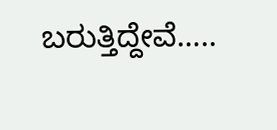ಬರುತ್ತಿದ್ದೇವೆ…..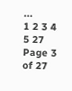...
1 2 3 4 5 27
Page 3 of 27